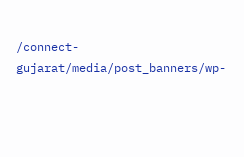/connect-gujarat/media/post_banners/wp-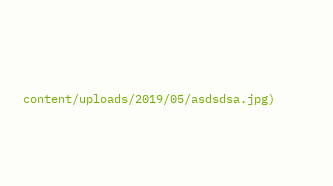content/uploads/2019/05/asdsdsa.jpg)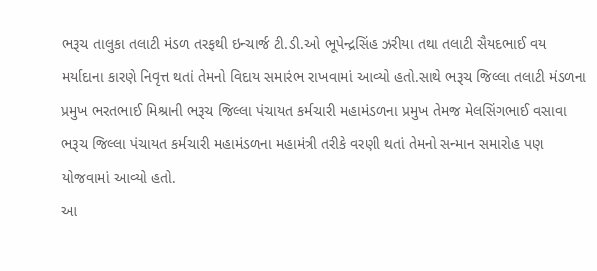ભરૂચ તાલુકા તલાટી મંડળ તરફથી ઇન્ચાર્જ ટી.ડી.ઓ ભૂપેન્દ્રસિંહ ઝરીયા તથા તલાટી સૈયદભાઈ વય મર્યાદાના કારણે નિવૃત્ત થતાં તેમનો વિદાય સમારંભ રાખવામાં આવ્યો હતો.સાથે ભરૂચ જિલ્લા તલાટી મંડળના પ્રમુખ ભરતભાઈ મિશ્રાની ભરૂચ જિલ્લા પંચાયત કર્મચારી મહામંડળના પ્રમુખ તેમજ મેલસિંગભાઈ વસાવા ભરૂચ જિલ્લા પંચાયત કર્મચારી મહામંડળના મહામંત્રી તરીકે વરણી થતાં તેમનો સન્માન સમારોહ પણ યોજવામાં આવ્યો હતો.
આ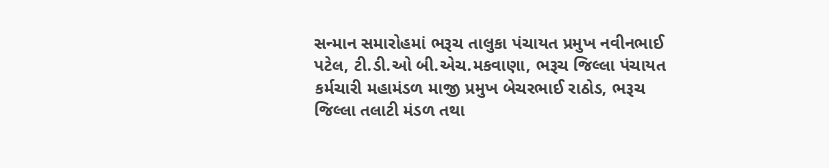સન્માન સમારોહમાં ભરૂચ તાલુકા પંચાયત પ્રમુખ નવીનભાઈ પટેલ, ટી.ડી.ઓ બી.એચ.મકવાણા, ભરૂચ જિલ્લા પંચાયત કર્મચારી મહામંડળ માજી પ્રમુખ બેચરભાઈ રાઠોડ, ભરૂચ જિલ્લા તલાટી મંડળ તથા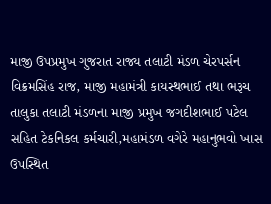માજી ઉપપ્રમુખ ગુજરાત રાજ્ય તલાટી મંડળ ચેરપર્સન વિક્રમસિંહ રાજ, માજી મહામંત્રી કાયસ્થભાઈ તથા ભરૂચ તાલુકા તલાટી મંડળના માજી પ્રમુખ જગદીશભાઈ પટેલ સહિત ટેકનિકલ કર્મચારી,મહામંડળ વગેરે મહાનુભવો ખાસ ઉપસ્થિત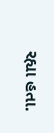રહ્યા હતા.